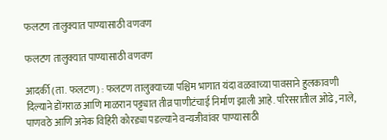फलटण तालुक्यात पाण्यासाठी वणवण

फलटण तालुक्यात पाण्यासाठी वणवण

आदर्की (ता. फलटण) : फलटण तालुक्याच्या पश्चिम भागात यंदा वळवाच्या पावसाने हुलकावणी दिल्याने डोंगराळ आणि माळरान पट्ट्यात तीव्र पाणीटंचाई निर्माण झाली आहे. परिसरातील ओढे, नाले, पाणवठे आणि अनेक विहिरी कोरड्या पडल्याने वन्यजीवांवर पाण्यासाठी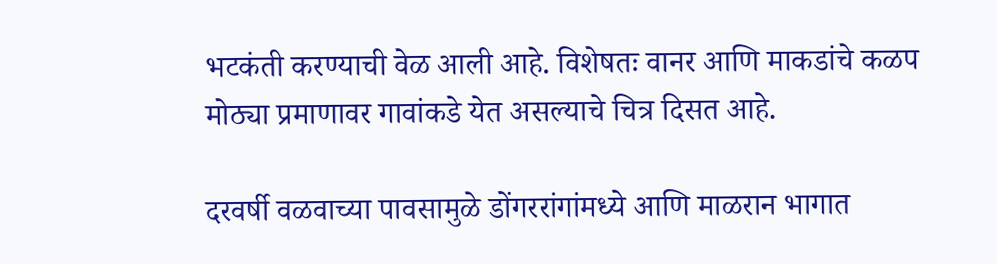भटकंती करण्याची वेळ आली आहे. विशेषतः वानर आणि माकडांचे कळप मोठ्या प्रमाणावर गावांकडे येत असल्याचे चित्र दिसत आहे.

दरवर्षी वळवाच्या पावसामुळे डोंगररांगांमध्ये आणि माळरान भागात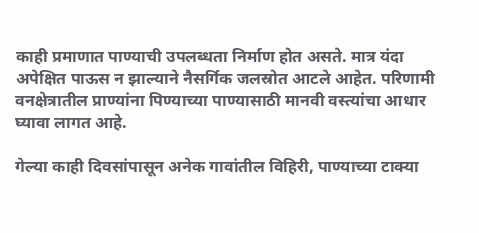काही प्रमाणात पाण्याची उपलब्धता निर्माण होत असते. मात्र यंदा अपेक्षित पाऊस न झाल्याने नैसर्गिक जलस्रोत आटले आहेत. परिणामी वनक्षेत्रातील प्राण्यांना पिण्याच्या पाण्यासाठी मानवी वस्त्यांचा आधार घ्यावा लागत आहे.

गेल्या काही दिवसांपासून अनेक गावांतील विहिरी, पाण्याच्या टाक्या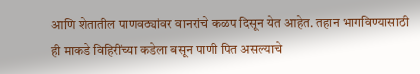आणि शेतातील पाणवठ्यांवर वानरांचे कळप दिसून येत आहेत. तहान भागविण्यासाठी ही माकडे विहिरींच्या कडेला बसून पाणी पित असल्याचे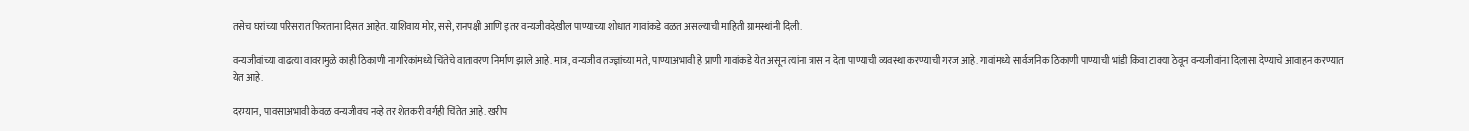तसेच घरांच्या परिसरात फिरताना दिसत आहेत. याशिवाय मोर, ससे, रानपक्षी आणि इतर वन्यजीवदेखील पाण्याच्या शोधात गावांकडे वळत असल्याची माहिती ग्रामस्थांनी दिली.

वन्यजीवांच्या वाढत्या वावरामुळे काही ठिकाणी नागरिकांमध्ये चिंतेचे वातावरण निर्माण झाले आहे. मात्र, वन्यजीव तज्ज्ञांच्या मते, पाण्याअभावी हे प्राणी गावांकडे येत असून त्यांना त्रास न देता पाण्याची व्यवस्था करण्याची गरज आहे. गावांमध्ये सार्वजनिक ठिकाणी पाण्याची भांडी किंवा टाक्या ठेवून वन्यजीवांना दिलासा देण्याचे आवाहन करण्यात येत आहे.

दरम्यान, पावसाअभावी केवळ वन्यजीवच नव्हे तर शेतकरी वर्गही चिंतेत आहे. खरीप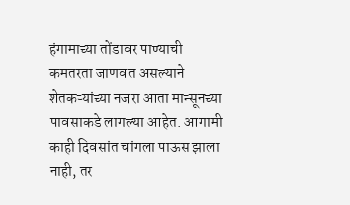हंगामाच्या तोंडावर पाण्याची कमतरता जाणवत असल्याने शेतकऱ्यांच्या नजरा आता मान्सूनच्या पावसाकडे लागल्या आहेत. आगामी काही दिवसांत चांगला पाऊस झाला नाही, तर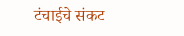टंचाईचे संकट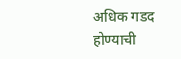अधिक गडद होण्याची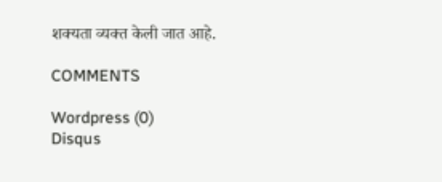शक्यता व्यक्त केली जात आहे.

COMMENTS

Wordpress (0)
Disqus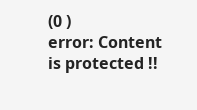(0 )
error: Content is protected !!